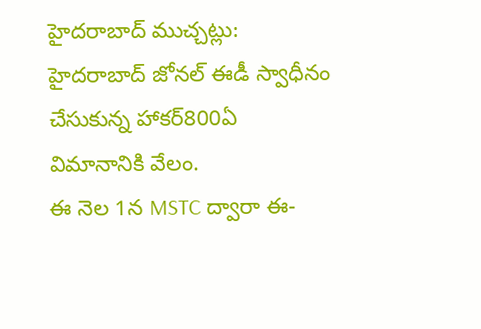హైదరాబాద్ ముచ్చట్లు:
హైదరాబాద్ జోనల్ ఈడీ స్వాధీనం చేసుకున్న హాకర్800ఏ విమానానికి వేలం.
ఈ నెల 1న MSTC ద్వారా ఈ-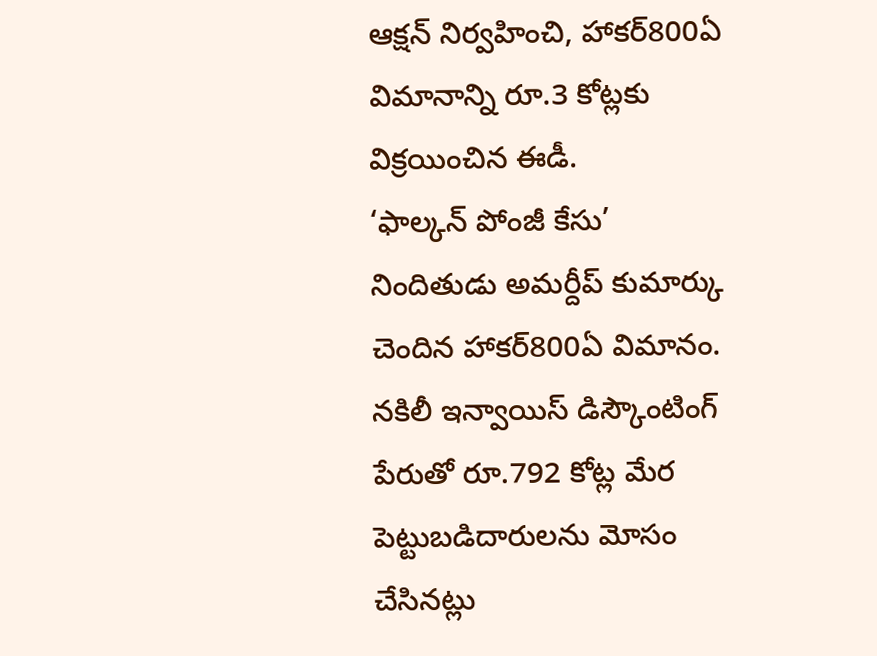ఆక్షన్ నిర్వహించి, హాకర్800ఏ విమానాన్ని రూ.3 కోట్లకు విక్రయించిన ఈడీ.
‘ఫాల్కన్ పోంజీ కేసు’ నిందితుడు అమర్దీప్ కుమార్కు చెందిన హాకర్800ఏ విమానం.
నకిలీ ఇన్వాయిస్ డిస్కౌంటింగ్ పేరుతో రూ.792 కోట్ల మేర పెట్టుబడిదారులను మోసం చేసినట్లు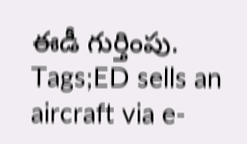ఈడీ గుర్తింపు.
Tags;ED sells an aircraft via e-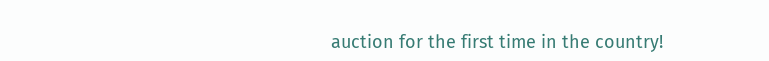auction for the first time in the country!